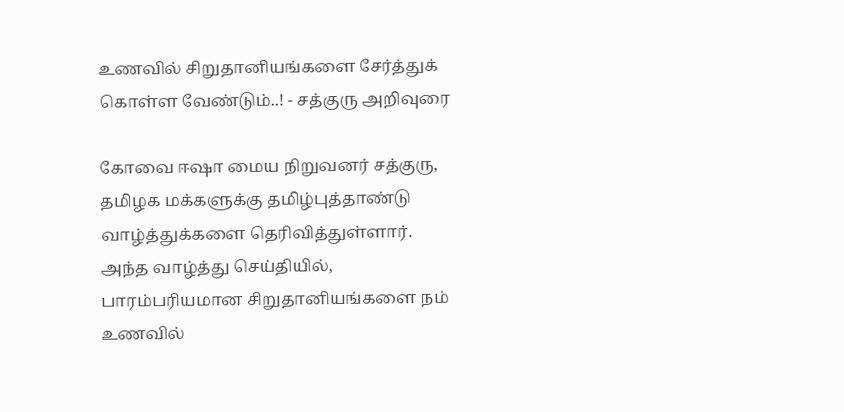உணவில் சிறுதானியங்களை சேர்த்துக் கொள்ள வேண்டும்..! - சத்குரு அறிவுரை

கோவை ஈஷா மைய நிறுவனர்‌ சத்குரு, தமிழக மக்களுக்கு தமிழ்புத்தாண்டு வாழ்த்துக்களை தெரிவித்துள்ளார். அந்த வாழ்த்து செய்தியில், பாரம்பரியமான சிறுதானியங்களை நம்‌ உணவில்‌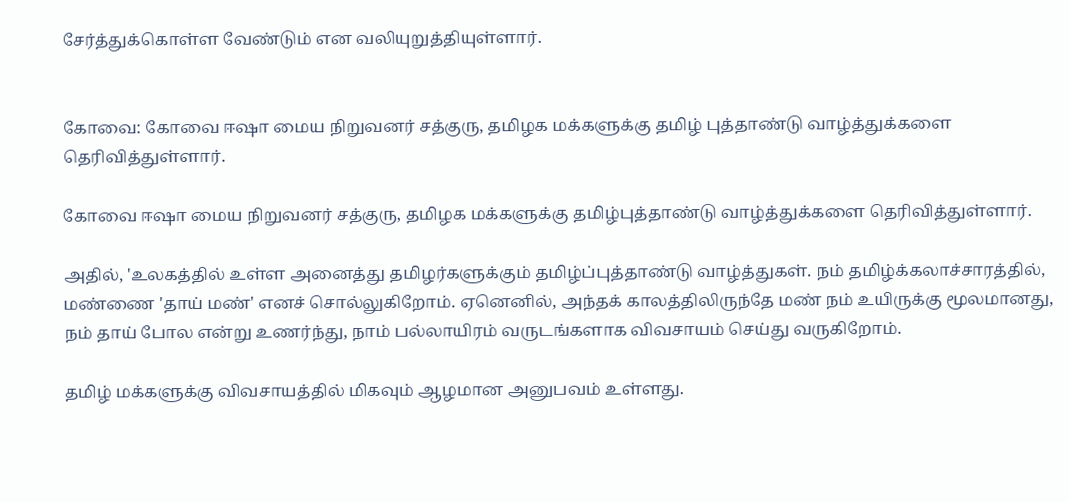சேர்த்துக்கொள்ள வேண்டும்‌ என வலியுறுத்தியுள்ளார்.


கோவை: கோவை ஈஷா மைய நிறுவனர்‌ சத்குரு, தமிழக மக்களுக்கு தமிழ் புத்தாண்டு வாழ்த்துக்களை தெரிவித்துள்ளார்.

கோவை ஈஷா மைய நிறுவனர்‌ சத்குரு, தமிழக மக்களுக்கு தமிழ்புத்தாண்டு வாழ்த்துக்களை தெரிவித்துள்ளார்.

அதில், 'உலகத்தில்‌ உள்ள அனைத்து தமிழர்களுக்கும்‌ தமிழ்ப்புத்தாண்டு வாழ்த்துகள்‌. நம்‌ தமிழ்க்கலாச்சாரத்தில்‌, மண்ணை 'தாய்‌ மண்‌' எனச்‌ சொல்லுகிறோம்‌. ஏனெனில்‌, அந்தக் காலத்திலிருந்தே மண்‌ நம்‌ உயிருக்கு மூலமானது, நம்‌ தாய்‌ போல என்று உணர்ந்து, நாம்‌ பல்லாயிரம்‌ வருடங்களாக விவசாயம்‌ செய்து வருகிறோம்‌.

தமிழ்‌ மக்களுக்கு விவசாயத்தில்‌ மிகவும்‌ ஆழமான அனுபவம்‌ உள்ளது.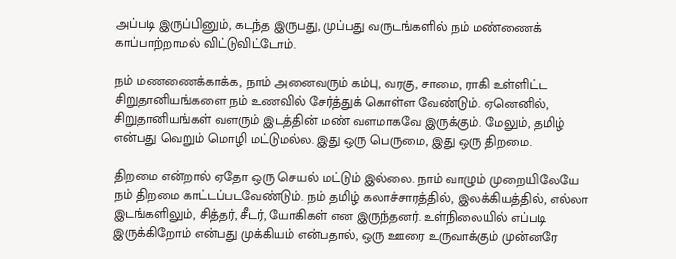அப்படி இருப்பினும்‌, கடந்த இருபது, முப்பது வருடங்களில்‌ நம்‌ மண்ணைக்‌ காப்பாற்றாமல்‌ விட்டுவிட்டோம்‌.

நம்‌ மணணைக்காக்க, நாம்‌ அனைவரும்‌ கம்பு, வரகு, சாமை, ராகி உள்ளிட்ட சிறுதானியங்களை நம்‌ உணவில்‌ சேர்த்துக்‌ கொள்ள வேண்டும்‌. ஏனெனில்‌, சிறுதானியங்கள்‌ வளரும்‌ இடத்தின்‌ மண்‌ வளமாகவே இருக்கும்‌. மேலும்‌, தமிழ்‌ என்பது வெறும்‌ மொழி மட்டுமல்ல. இது ஒரு பெருமை, இது ஒரு திறமை.

திறமை என்றால்‌ ஏதோ ஒரு செயல்‌ மட்டும்‌ இல்லை. நாம்‌ வாழும்‌ முறையிலேயே நம்‌ திறமை காட்டப்படவேண்டும்‌. நம்‌ தமிழ்‌ கலாச்சாரத்தில்‌, இலக்கியத்தில்‌, எல்லா இடங்களிலும்‌, சித்தர்‌, சீடர்‌, யோகிகள்‌ என இருந்தனர்‌. உள்நிலையில்‌ எப்படி இருக்கிறோம்‌ என்பது முக்கியம்‌ என்பதால்‌, ஒரு ஊரை உருவாக்கும்‌ முன்னரே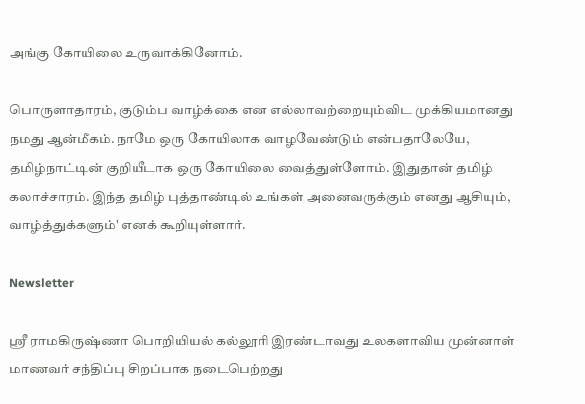அங்கு கோயிலை உருவாக்கினோம்‌.

பொருளாதாரம்‌, குடும்ப வாழ்க்கை என எல்லாவற்றையும்விட முக்கியமானது நமது ஆன்மீகம்‌. நாமே ஒரு கோயிலாக வாழவேண்டும்‌ என்பதாலேயே, தமிழ்நாட்டின்‌ குறியீடாக ஒரு கோயிலை வைத்துள்ளோம்‌. இதுதான்‌ தமிழ்‌ கலாச்சாரம்‌. இந்த தமிழ்‌ புத்தாண்டில்‌ உங்கள்‌ அனைவருக்கும்‌ எனது ஆசியும்‌, வாழ்த்துக்களும்‌' எனக்‌ கூறியுள்ளார்.

Newsletter

ஸ்ரீ ராமகிருஷ்ணா பொறியியல் கல்லூரி இரண்டாவது உலகளாவிய முன்னாள் மாணவர் சந்திப்பு சிறப்பாக நடைபெற்றது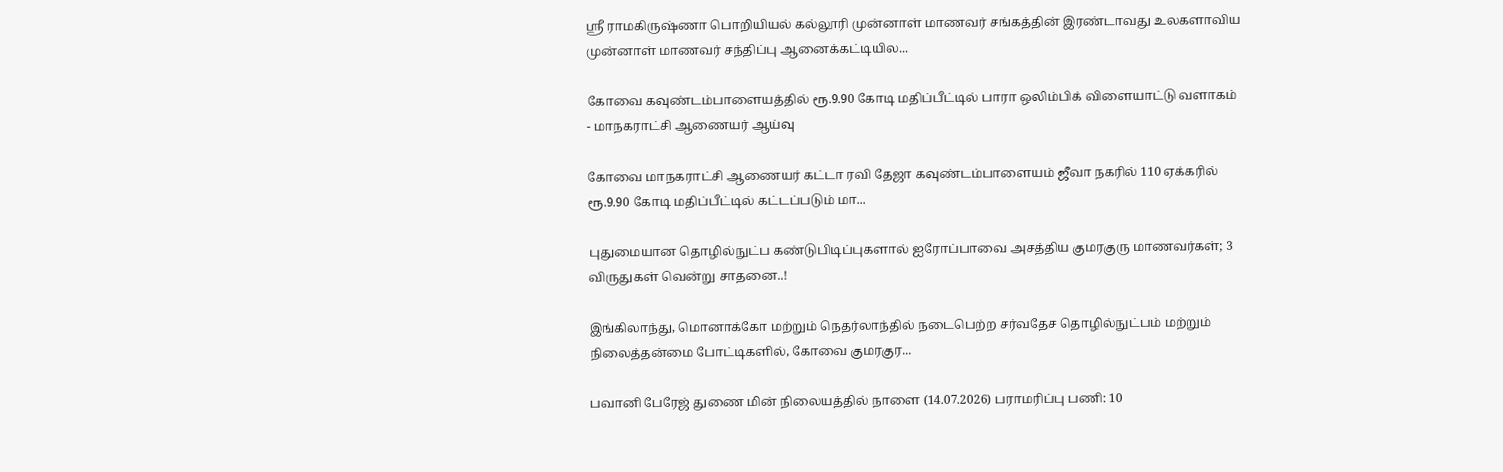ஸ்ரீ ராமகிருஷ்ணா பொறியியல் கல்லூரி முன்னாள் மாணவர் சங்கத்தின் இரண்டாவது உலகளாவிய முன்னாள் மாணவர் சந்திப்பு ஆனைக்கட்டியில...

கோவை கவுண்டம்பாளையத்தில் ரூ.9.90 கோடி மதிப்பீட்டில் பாரா ஒலிம்பிக் விளையாட்டு வளாகம் - மாநகராட்சி ஆணையர் ஆய்வு

கோவை மாநகராட்சி ஆணையர் கட்டா ரவி தேஜா கவுண்டம்பாளையம் ஜீவா நகரில் 110 ஏக்கரில் ரூ.9.90 கோடி மதிப்பீட்டில் கட்டப்படும் மா...

புதுமையான தொழில்நுட்ப கண்டுபிடிப்புகளால் ஐரோப்பாவை அசத்திய குமரகுரு மாணவர்கள்; 3 விருதுகள் வென்று சாதனை..!

இங்கிலாந்து, மொனாக்கோ மற்றும் நெதர்லாந்தில் நடைபெற்ற சர்வதேச தொழில்நுட்பம் மற்றும் நிலைத்தன்மை போட்டிகளில், கோவை குமரகுர...

பவானி பேரேஜ் துணை மின் நிலையத்தில் நாளை (14.07.2026) பராமரிப்பு பணி: 10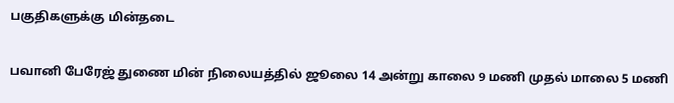பகுதிகளுக்கு மின்தடை

பவானி பேரேஜ் துணை மின் நிலையத்தில் ஜூலை 14 அன்று காலை 9 மணி முதல் மாலை 5 மணி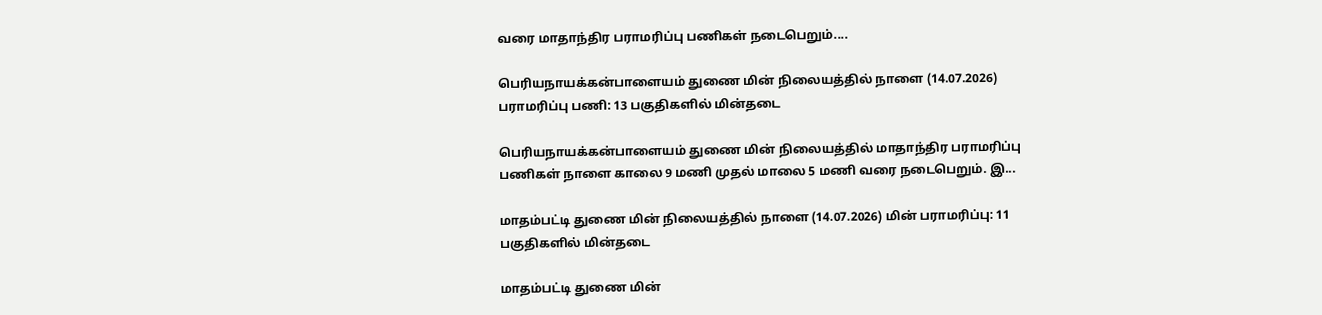வரை மாதாந்திர பராமரிப்பு பணிகள் நடைபெறும்....

பெரியநாயக்கன்பாளையம் துணை மின் நிலையத்தில் நாளை (14.07.2026) பராமரிப்பு பணி: 13 பகுதிகளில் மின்தடை

பெரியநாயக்கன்பாளையம் துணை மின் நிலையத்தில் மாதாந்திர பராமரிப்பு பணிகள் நாளை காலை 9 மணி முதல் மாலை 5 மணி வரை நடைபெறும். இ...

மாதம்பட்டி துணை மின் நிலையத்தில் நாளை (14.07.2026) மின் பராமரிப்பு: 11 பகுதிகளில் மின்தடை

மாதம்பட்டி துணை மின்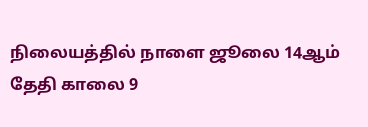நிலையத்தில் நாளை ஜூலை 14ஆம் தேதி காலை 9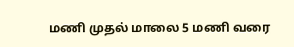மணி முதல் மாலை 5 மணி வரை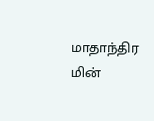மாதாந்திர மின்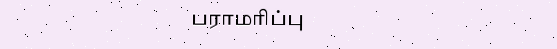பராமரிப்பு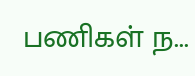பணிகள் ந...